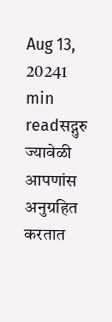Aug 13, 20241 min readसद्गुरु ज्यावेळी आपणांस अनुग्रहित करतात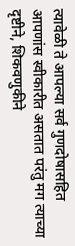त्यावेळी ते आपल्या सर्व गुणदोषासहित आपणांस स्वीकारीत असतात परंतु मग त्याच्या दृष्टीने, शिकवणुकीने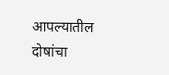आपल्यातील दोषांचा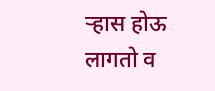ऱ्हास होऊ लागतो व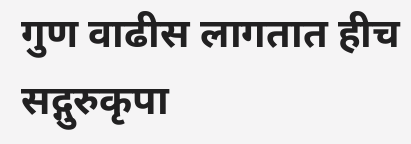गुण वाढीस लागतात हीच सद्गुरुकृपा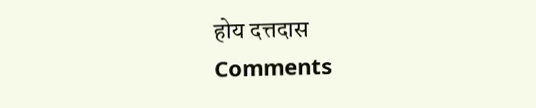होय दत्तदास
Comments